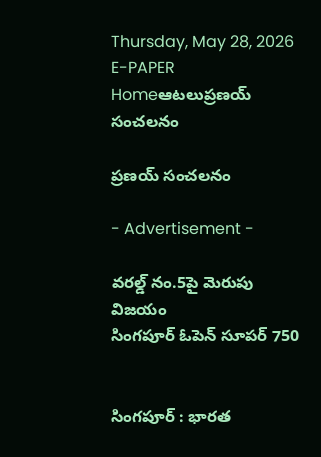Thursday, May 28, 2026
E-PAPER
Homeఆటలుప్రణయ్ సంచలనం

ప్రణయ్ సంచలనం

- Advertisement -

వరల్డ్‌ నం.5పై మెరుపు విజయం
సింగపూర్‌ ఓపెన్‌ సూపర్‌ 750


సింగపూర్‌ : భారత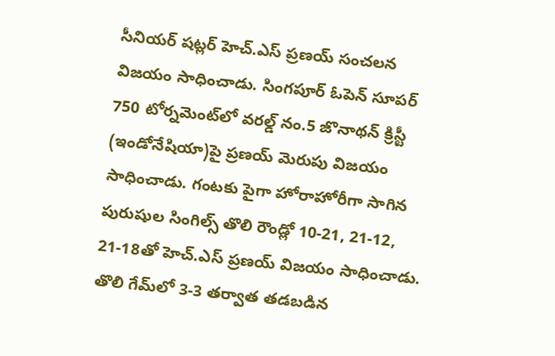సీనియర్‌ షట్లర్‌ హెచ్‌.ఎస్‌ ప్రణయ్‌ సంచలన విజయం సాధించాడు. సింగపూర్‌ ఓపెన్‌ సూపర్‌ 750 టోర్నమెంట్‌లో వరల్డ్‌ నం.5 జొనాథన్‌ క్రిస్టీ (ఇండోనేషియా)పై ప్రణయ్‌ మెరుపు విజయం సాధించాడు. గంటకు పైగా హోరాహోరీగా సాగిన పురుషుల సింగిల్స్‌ తొలి రౌండ్లో 10-21, 21-12, 21-18తో హెచ్‌.ఎస్‌ ప్రణయ్‌ విజయం సాధించాడు. తొలి గేమ్‌లో 3-3 తర్వాత తడబడిన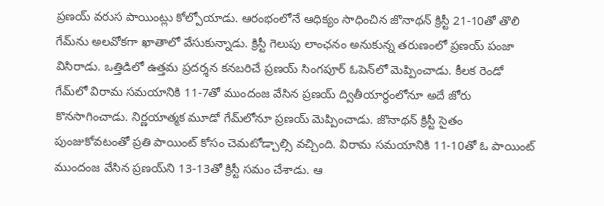ప్రణయ్‌ వరుస పాయింట్లు కోల్పోయాడు. ఆరంభంలోనే ఆధిక్యం సాధించిన జొనాథన్‌ క్రిస్టీ 21-10తో తొలి గేమ్‌ను అలవోకగా ఖాతాలో వేసుకున్నాడు. క్రిస్టీ గెలుపు లాంఛనం అనుకున్న తరుణంలో ప్రణయ్‌ పంజా విసిరాడు. ఒత్తిడిలో ఉత్తమ ప్రదర్శన కనబరిచే ప్రణయ్‌ సింగపూర్‌ ఓపెన్‌లో మెప్పించాడు. కీలక రెండో గేమ్‌లో విరామ సమయానికి 11-7తో ముందంజ వేసిన ప్రణయ్‌ ద్వితీయార్థంలోనూ అదే జోరు కొనసాగించాడు. నిర్ణయాత్మక మూడో గేమ్‌లోనూ ప్రణయ్ మెప్పించాడు. జొనాథన్‌ క్రిస్టీ సైతం పుంజుకోవటంతో ప్రతి పాయింట్‌ కోసం చెమటోడ్చాల్సి వచ్చింది. విరామ సమయానికి 11-10తో ఓ పాయింట్‌ ముందంజ వేసిన ప్రణయ్‌ని 13-13తో క్రిస్టీ సమం చేశాడు. ఆ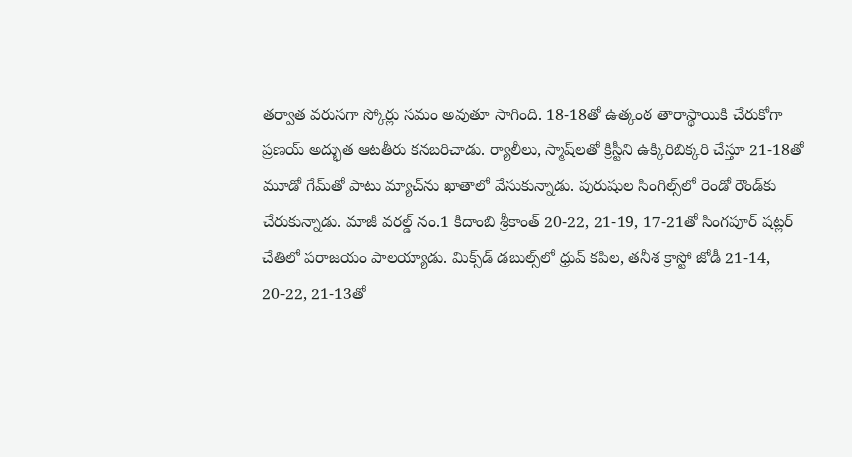తర్వాత వరుసగా స్కోర్లు సమం అవుతూ సాగింది. 18-18తో ఉత్కంఠ తారాస్థాయికి చేరుకోగా ప్రణయ్‌ అద్భుత ఆటతీరు కనబరిచాడు. ర్యాలీలు, స్మాష్‌లతో క్రిస్టీని ఉక్కిరిబిక్కరి చేస్తూ 21-18తో మూడో గేమ్‌తో పాటు మ్యాచ్‌ను ఖాతాలో వేసుకున్నాడు. పురుషుల సింగిల్స్‌లో రెండో రౌండ్‌కు చేరుకున్నాడు. మాజీ వరల్డ్‌ నం.1 కిదాంబి శ్రీకాంత్‌ 20-22, 21-19, 17-21తో సింగపూర్‌ షట్లర్‌ చేతిలో పరాజయం పాలయ్యాడు. మిక్స్‌డ్‌ డబుల్స్‌లో ధ్రువ్‌ కపిల, తనీశ క్రాస్టో జోడీ 21-14, 20-22, 21-13తో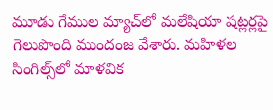మూడు గేముల మ్యాచ్‌లో మలేషియా షట్లర్లపై గెలుపొంది ముందంజ వేశారు. మహిళల సింగిల్స్‌లో మాళవిక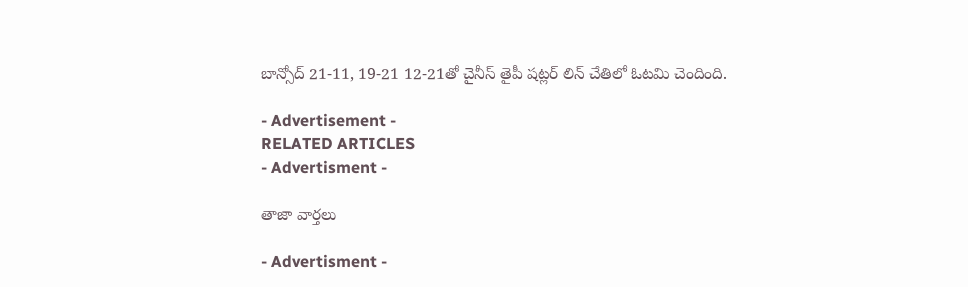బాన్సోద్‌ 21-11, 19-21 12-21తో చైనీస్‌ తైపీ షట్లర్‌ లిన్‌ చేతిలో ఓటమి చెందింది.

- Advertisement -
RELATED ARTICLES
- Advertisment -

తాజా వార్తలు

- Advertisment -